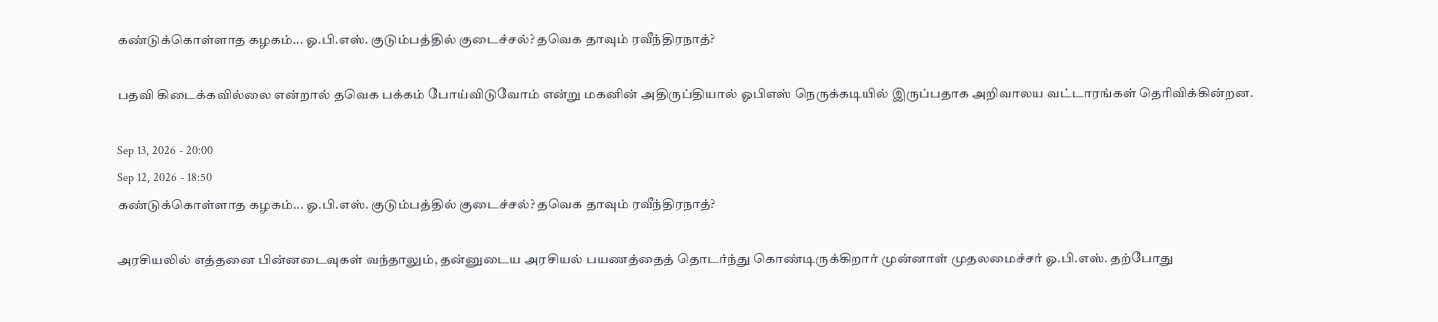கண்டுக்கொள்ளாத கழகம்... ஓ.பி.எஸ். குடும்பத்தில் குடைச்சல்? தவெக தாவும் ரவீந்திரநாத்?

பதவி கிடைக்கவில்லை என்றால் தவெக பக்கம் போய்விடுவோம் என்று மகனின் அதிருப்தியால் ஓபிஎஸ் நெருக்கடியில் இருப்பதாக அறிவாலய வட்டாரங்கள் தெரிவிக்கின்றன.

Sep 13, 2026 - 20:00
Sep 12, 2026 - 18:50
கண்டுக்கொள்ளாத கழகம்... ஓ.பி.எஸ். குடும்பத்தில் குடைச்சல்? தவெக தாவும் ரவீந்திரநாத்?

அரசியலில் எத்தனை பின்னடைவுகள் வந்தாலும், தன்னுடைய அரசியல் பயணத்தைத் தொடர்ந்து கொண்டிருக்கிறார் முன்னாள் முதலமைச்சர் ஓ.பி.எஸ். தற்போது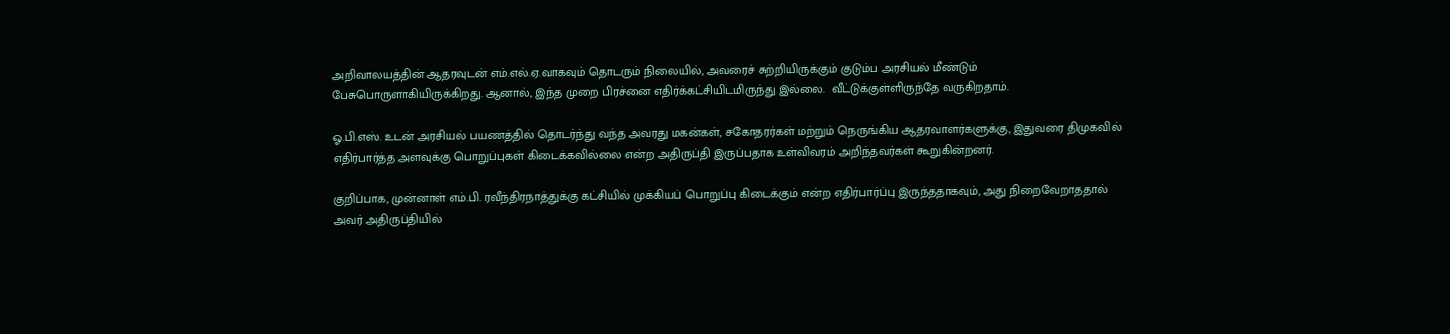அறிவாலயத்தின் ஆதரவுடன் எம்.எல்.ஏ.வாகவும் தொடரும் நிலையில், அவரைச் சுற்றியிருக்கும் குடும்ப அரசியல் மீண்டும் பேசுபொருளாகியிருக்கிறது. ஆனால், இந்த முறை பிரச்னை எதிர்க்கட்சியிடமிருந்து இல்லை.  வீட்டுக்குள்ளிருந்தே வருகிறதாம்.

ஓ.பி.எஸ். உடன் அரசியல் பயணத்தில் தொடர்ந்து வந்த அவரது மகன்கள், சகோதரர்கள் மற்றும் நெருங்கிய ஆதரவாளர்களுக்கு, இதுவரை திமுகவில் எதிர்பார்த்த அளவுக்கு பொறுப்புகள் கிடைக்கவில்லை என்ற அதிருப்தி இருப்பதாக உள்விவரம் அறிந்தவர்கள் கூறுகின்றனர்.

குறிப்பாக, முன்னாள் எம்.பி. ரவீந்திரநாத்துக்கு கட்சியில் முக்கியப் பொறுப்பு கிடைக்கும் என்ற எதிர்பார்ப்பு இருந்ததாகவும், அது நிறைவேறாததால் அவர் அதிருப்தியில்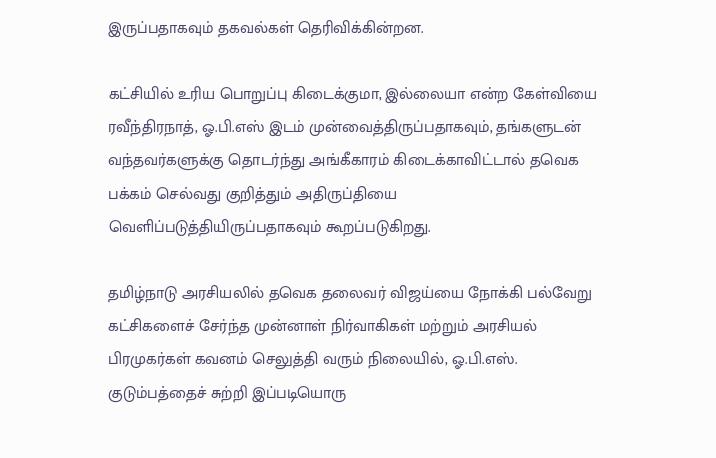இருப்பதாகவும் தகவல்கள் தெரிவிக்கின்றன.

கட்சியில் உரிய பொறுப்பு கிடைக்குமா, இல்லையா என்ற கேள்வியை ரவீந்திரநாத், ஓ.பி.எஸ் இடம் முன்வைத்திருப்பதாகவும், தங்களுடன் வந்தவர்களுக்கு தொடர்ந்து அங்கீகாரம் கிடைக்காவிட்டால் தவெக பக்கம் செல்வது குறித்தும் அதிருப்தியை வெளிப்படுத்தியிருப்பதாகவும் கூறப்படுகிறது.

தமிழ்நாடு அரசியலில் தவெக தலைவர் விஜய்யை நோக்கி பல்வேறு கட்சிகளைச் சேர்ந்த முன்னாள் நிர்வாகிகள் மற்றும் அரசியல் பிரமுகர்கள் கவனம் செலுத்தி வரும் நிலையில், ஓ.பி.எஸ். குடும்பத்தைச் சுற்றி இப்படியொரு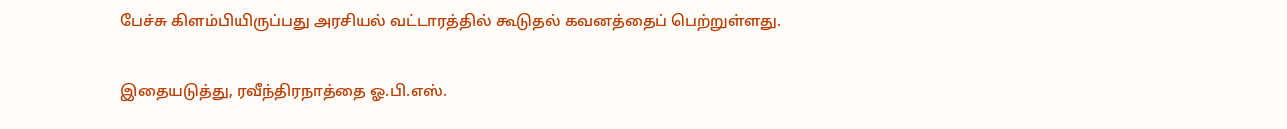பேச்சு கிளம்பியிருப்பது அரசியல் வட்டாரத்தில் கூடுதல் கவனத்தைப் பெற்றுள்ளது.

இதையடுத்து, ரவீந்திரநாத்தை ஓ.பி.எஸ்.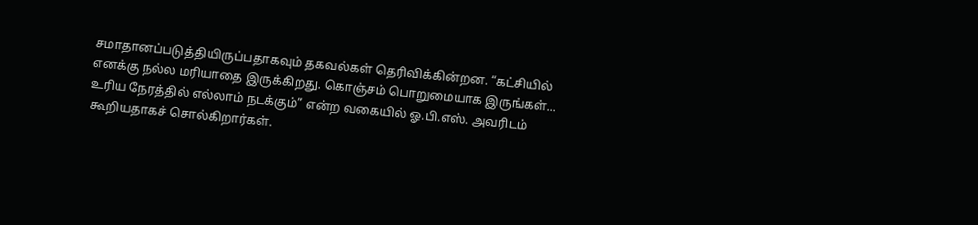சமாதானப்படுத்தியிருப்பதாகவும் தகவல்கள் தெரிவிக்கின்றன. “கட்சியில் எனக்கு நல்ல மரியாதை இருக்கிறது. கொஞ்சம் பொறுமையாக இருங்கள்... உரிய நேரத்தில் எல்லாம் நடக்கும்” என்ற வகையில் ஓ.பி.எஸ். அவரிடம் கூறியதாகச் சொல்கிறார்கள்.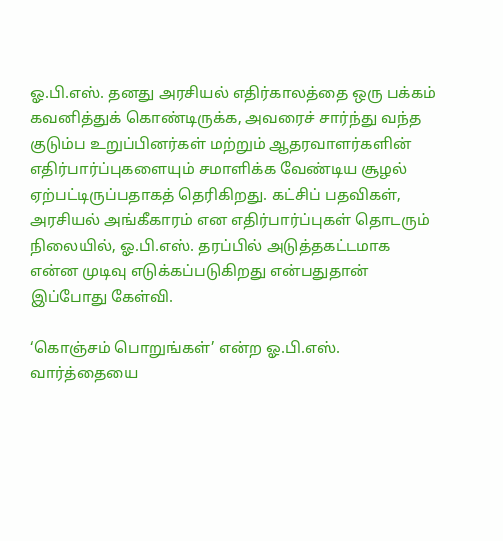ஓ.பி.எஸ். தனது அரசியல் எதிர்காலத்தை ஒரு பக்கம் கவனித்துக் கொண்டிருக்க, அவரைச் சார்ந்து வந்த குடும்ப உறுப்பினர்கள் மற்றும் ஆதரவாளர்களின் எதிர்பார்ப்புகளையும் சமாளிக்க வேண்டிய சூழல் ஏற்பட்டிருப்பதாகத் தெரிகிறது. கட்சிப் பதவிகள், அரசியல் அங்கீகாரம் என எதிர்பார்ப்புகள் தொடரும் நிலையில், ஓ.பி.எஸ். தரப்பில் அடுத்தகட்டமாக என்ன முடிவு எடுக்கப்படுகிறது என்பதுதான் இப்போது கேள்வி.

‘கொஞ்சம் பொறுங்கள்’ என்ற ஓ.பி.எஸ். வார்த்தையை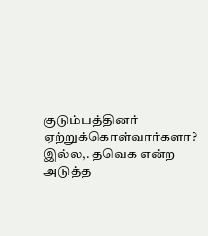குடும்பத்தினர் ஏற்றுக்கொள்வார்களா? இல்ல,. தவெக என்ற அடுத்த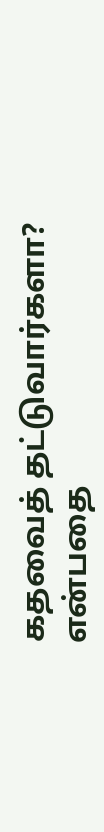கதவைத் தட்டுவார்களா? என்பதை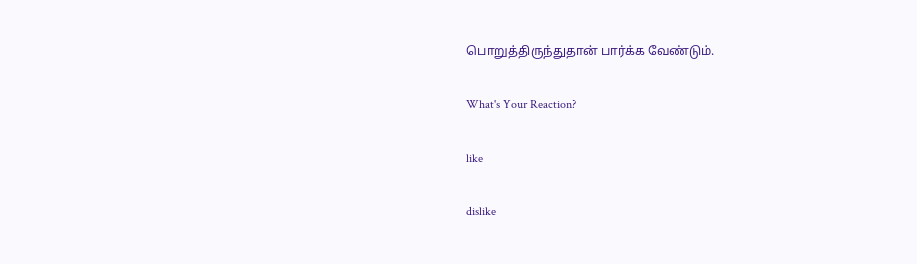பொறுத்திருந்துதான் பார்க்க வேண்டும்.

What's Your Reaction?

like

dislike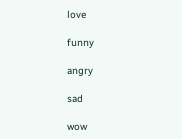love

funny

angry

sad

wow